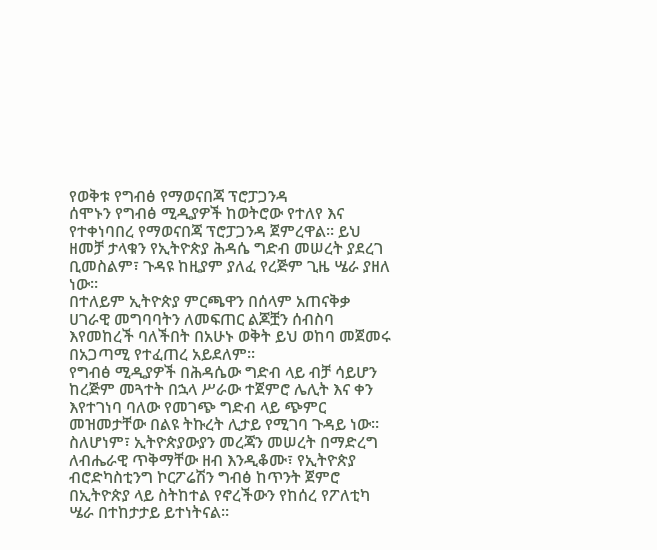የወቅቱ የግብፅ የማወናበጃ ፕሮፓጋንዳ
ሰሞኑን የግብፅ ሚዲያዎች ከወትሮው የተለየ እና የተቀነባበረ የማወናበጃ ፕሮፓጋንዳ ጀምረዋል፡፡ ይህ ዘመቻ ታላቁን የኢትዮጵያ ሕዳሴ ግድብ መሠረት ያደረገ ቢመስልም፣ ጉዳዩ ከዚያም ያለፈ የረጅም ጊዜ ሤራ ያዘለ ነው፡፡
በተለይም ኢትዮጵያ ምርጫዋን በሰላም አጠናቅቃ ሀገራዊ መግባባትን ለመፍጠር ልጆቿን ሰብስባ እየመከረች ባለችበት በአሁኑ ወቅት ይህ ወከባ መጀመሩ በአጋጣሚ የተፈጠረ አይደለም፡፡
የግብፅ ሚዲያዎች በሕዳሴው ግድብ ላይ ብቻ ሳይሆን ከረጅም መጓተት በኋላ ሥራው ተጀምሮ ሌሊት እና ቀን እየተገነባ ባለው የመገጭ ግድብ ላይ ጭምር መዝመታቸው በልዩ ትኩረት ሊታይ የሚገባ ጉዳይ ነው፡፡
ስለሆነም፣ ኢትዮጵያውያን መረጃን መሠረት በማድረግ ለብሔራዊ ጥቅማቸው ዘብ እንዲቆሙ፣ የኢትዮጵያ ብሮድካስቲንግ ኮርፖሬሽን ግብፅ ከጥንት ጀምሮ በኢትዮጵያ ላይ ስትከተል የኖረችውን የከሰረ የፖለቲካ ሤራ በተከታታይ ይተነትናል፡፡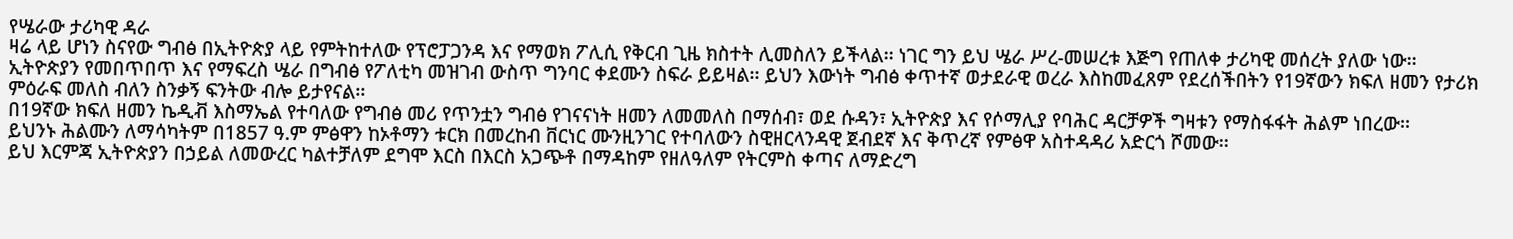የሤራው ታሪካዊ ዳራ
ዛሬ ላይ ሆነን ስናየው ግብፅ በኢትዮጵያ ላይ የምትከተለው የፕሮፓጋንዳ እና የማወክ ፖሊሲ የቅርብ ጊዜ ክስተት ሊመስለን ይችላል፡፡ ነገር ግን ይህ ሤራ ሥረ-መሠረቱ እጅግ የጠለቀ ታሪካዊ መሰረት ያለው ነው፡፡
ኢትዮጵያን የመበጥበጥ እና የማፍረስ ሤራ በግብፅ የፖለቲካ መዝገብ ውስጥ ግንባር ቀደሙን ስፍራ ይይዛል፡፡ ይህን እውነት ግብፅ ቀጥተኛ ወታደራዊ ወረራ እስከመፈጸም የደረሰችበትን የ19ኛውን ክፍለ ዘመን የታሪክ ምዕራፍ መለስ ብለን ስንቃኝ ፍንትው ብሎ ይታየናል፡፡
በ19ኛው ክፍለ ዘመን ኬዲቭ እስማኤል የተባለው የግብፅ መሪ የጥንቷን ግብፅ የገናናነት ዘመን ለመመለስ በማሰብ፣ ወደ ሱዳን፣ ኢትዮጵያ እና የሶማሊያ የባሕር ዳርቻዎች ግዛቱን የማስፋፋት ሕልም ነበረው፡፡
ይህንኑ ሕልሙን ለማሳካትም በ1857 ዓ.ም ምፅዋን ከኦቶማን ቱርክ በመረከብ ቨርነር ሙንዚንገር የተባለውን ስዊዘርላንዳዊ ጀብደኛ እና ቅጥረኛ የምፅዋ አስተዳዳሪ አድርጎ ሾመው፡፡
ይህ እርምጃ ኢትዮጵያን በኃይል ለመውረር ካልተቻለም ደግሞ እርስ በእርስ አጋጭቶ በማዳከም የዘለዓለም የትርምስ ቀጣና ለማድረግ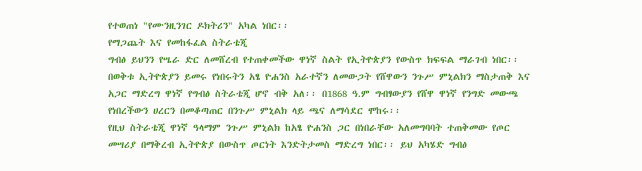የተወጠነ "የሙንዚንገር ዶክትሪን" አካል ነበር፡፡
የማጋጨት እና የመከፋፈል ስትራቴጂ
ግብፅ ይህንን የሤራ ድር ለመሸረብ የተጠቀመችው ዋነኛ ስልት የኢትዮጵያን የውስጥ ክፍፍል ማራገብ ነበር፡፡ በወቅቱ ኢትዮጵያን ይመሩ የነበሩትን አፄ ዮሐንስ አራተኛን ለመውጋት የሸዋውን ንጉሥ ምኒልክን ማስታጠቅ እና አጋር ማድረግ ዋነኛ የግብፅ ስትራቴጂ ሆኖ ብቅ አለ፡፡ በ1868 ዓ.ም ግብፃውያን የሸዋ ዋነኛ የንግድ መውጫ የነበረችውን ሀረርን በመቆጣጠር በንጉሥ ምኒልክ ላይ ጫና ለማሳደር ሞከሩ፡፡
የዚህ ስትራቴጂ ዋነኛ ዓላማም ንጉሥ ምኒልክ ከአፄ ዮሐንስ ጋር በነበራቸው አለመግባባት ተጠቅመው የጦር መሣሪያ በማቅረብ ኢትዮጵያ በውስጥ ጦርነት እንድትታመስ ማድረግ ነበር፡፡ ይህ አካሄድ ግብፅ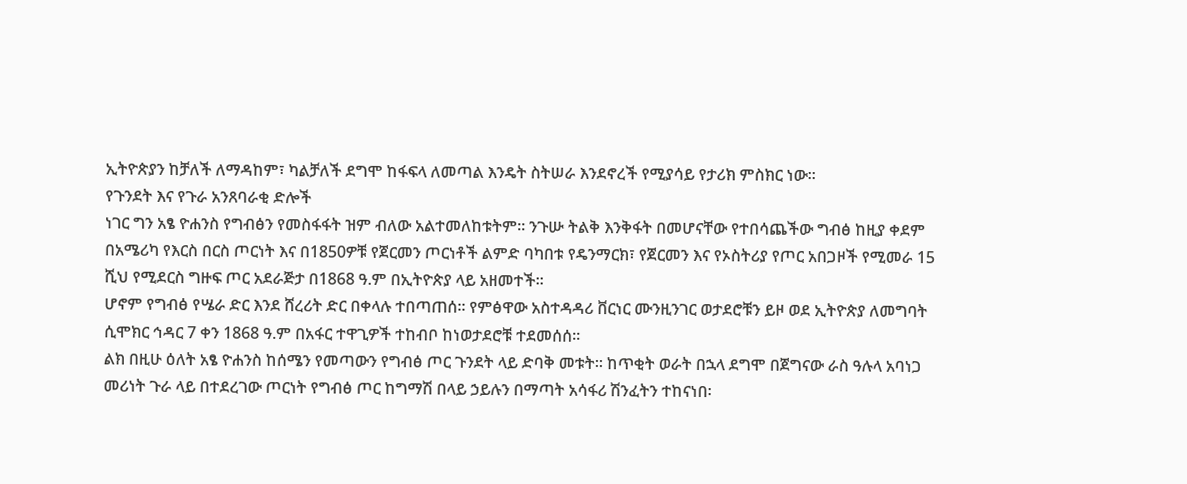ኢትዮጵያን ከቻለች ለማዳከም፣ ካልቻለች ደግሞ ከፋፍላ ለመጣል እንዴት ስትሠራ እንደኖረች የሚያሳይ የታሪክ ምስክር ነው፡፡
የጉንደት እና የጉራ አንጸባራቂ ድሎች
ነገር ግን አፄ ዮሐንስ የግብፅን የመስፋፋት ዝም ብለው አልተመለከቱትም፡፡ ንጉሡ ትልቅ እንቅፋት በመሆናቸው የተበሳጨችው ግብፅ ከዚያ ቀደም በአሜሪካ የእርስ በርስ ጦርነት እና በ1850ዎቹ የጀርመን ጦርነቶች ልምድ ባካበቱ የዴንማርክ፣ የጀርመን እና የኦስትሪያ የጦር አበጋዞች የሚመራ 15 ሺህ የሚደርስ ግዙፍ ጦር አደራጅታ በ1868 ዓ.ም በኢትዮጵያ ላይ አዘመተች፡፡
ሆኖም የግብፅ የሤራ ድር እንደ ሸረሪት ድር በቀላሉ ተበጣጠሰ፡፡ የምፅዋው አስተዳዳሪ ቨርነር ሙንዚንገር ወታደሮቹን ይዞ ወደ ኢትዮጵያ ለመግባት ሲሞክር ኅዳር 7 ቀን 1868 ዓ.ም በአፋር ተዋጊዎች ተከብቦ ከነወታደሮቹ ተደመሰሰ፡፡
ልክ በዚሁ ዕለት አፄ ዮሐንስ ከሰሜን የመጣውን የግብፅ ጦር ጉንደት ላይ ድባቅ መቱት፡፡ ከጥቂት ወራት በኋላ ደግሞ በጀግናው ራስ ዓሉላ አባነጋ መሪነት ጉራ ላይ በተደረገው ጦርነት የግብፅ ጦር ከግማሽ በላይ ኃይሉን በማጣት አሳፋሪ ሽንፈትን ተከናነበ፡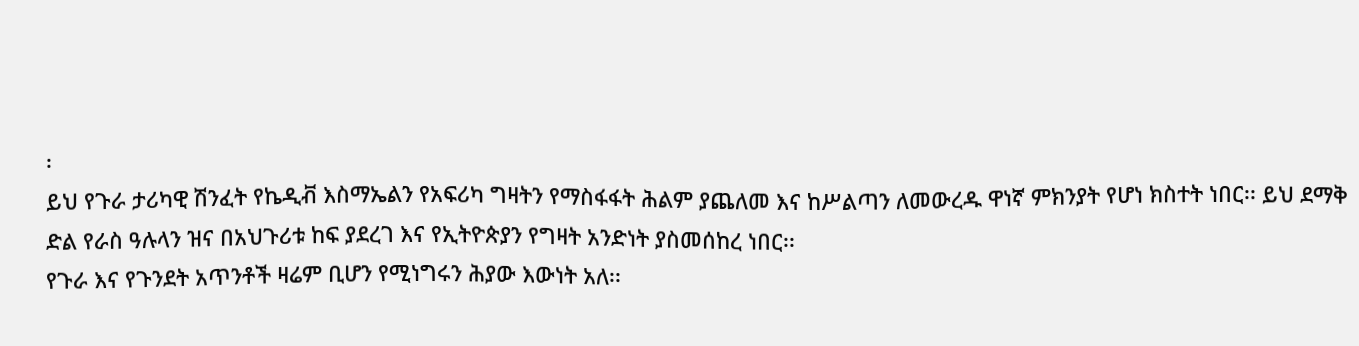፡
ይህ የጉራ ታሪካዊ ሽንፈት የኬዲቭ እስማኤልን የአፍሪካ ግዛትን የማስፋፋት ሕልም ያጨለመ እና ከሥልጣን ለመውረዱ ዋነኛ ምክንያት የሆነ ክስተት ነበር፡፡ ይህ ደማቅ ድል የራስ ዓሉላን ዝና በአህጉሪቱ ከፍ ያደረገ እና የኢትዮጵያን የግዛት አንድነት ያስመሰከረ ነበር፡፡
የጉራ እና የጉንደት አጥንቶች ዛሬም ቢሆን የሚነግሩን ሕያው እውነት አለ፡፡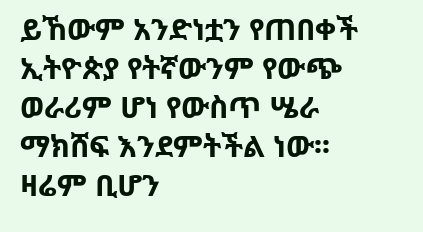ይኸውም አንድነቷን የጠበቀች ኢትዮጵያ የትኛውንም የውጭ ወራሪም ሆነ የውስጥ ሤራ ማክሸፍ እንደምትችል ነው፡፡
ዛሬም ቢሆን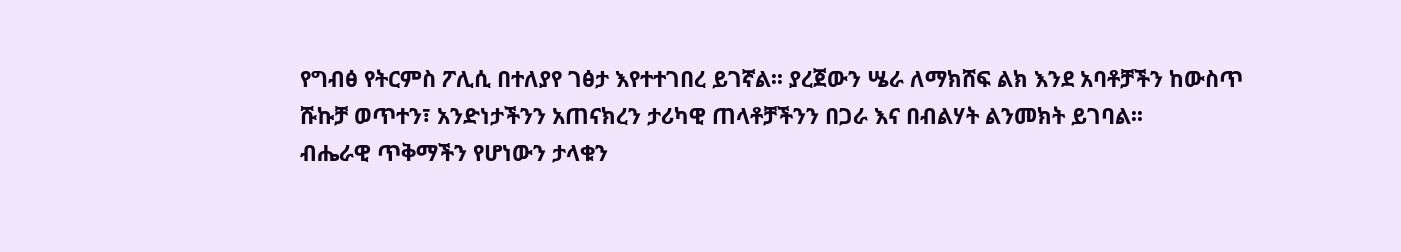የግብፅ የትርምስ ፖሊሲ በተለያየ ገፅታ እየተተገበረ ይገኛል፡፡ ያረጀውን ሤራ ለማክሸፍ ልክ እንደ አባቶቻችን ከውስጥ ሹኩቻ ወጥተን፣ አንድነታችንን አጠናክረን ታሪካዊ ጠላቶቻችንን በጋራ እና በብልሃት ልንመክት ይገባል፡፡
ብሔራዊ ጥቅማችን የሆነውን ታላቁን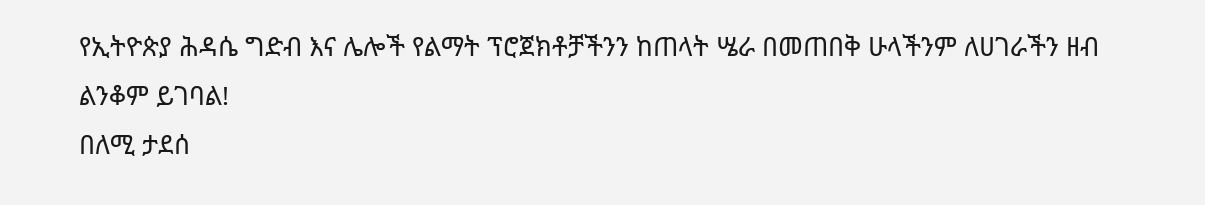የኢትዮጵያ ሕዳሴ ግድብ እና ሌሎች የልማት ፕሮጀክቶቻችንን ከጠላት ሤራ በመጠበቅ ሁላችንም ለሀገራችን ዘብ ልንቆም ይገባል!
በለሚ ታደሰ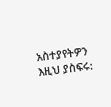አስተያየትዎን እዚህ ያስፍሩ: